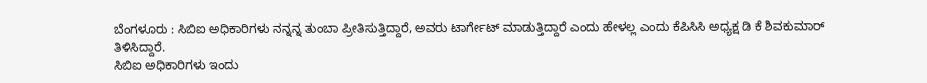ಬೆಂಗಳೂರು : ಸಿಬಿಐ ಅಧಿಕಾರಿಗಳು ನನ್ನನ್ನ ತುಂಬಾ ಪ್ರೀತಿಸುತ್ತಿದ್ದಾರೆ, ಅವರು ಟಾರ್ಗೇಟ್ ಮಾಡುತ್ತಿದ್ದಾರೆ ಎಂದು ಹೇಳಲ್ಲ ಎಂದು ಕೆಪಿಸಿಸಿ ಅಧ್ಯಕ್ಷ ಡಿ ಕೆ ಶಿವಕುಮಾರ್ ತಿಳಿಸಿದ್ದಾರೆ.
ಸಿಬಿಐ ಅಧಿಕಾರಿಗಳು ಇಂದು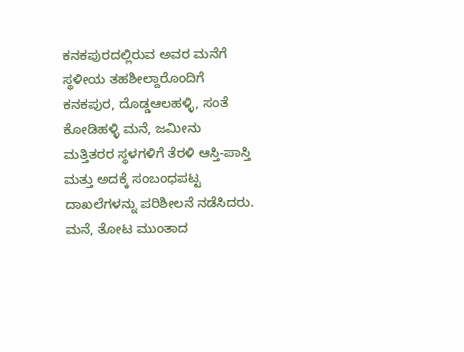ಕನಕಪುರದಲ್ಲಿರುವ ಅವರ ಮನೆಗೆ ಸ್ಥಳೀಯ ತಹಶೀಲ್ದಾರೊಂದಿಗೆ ಕನಕಪುರ, ದೊಡ್ಡಆಲಹಳ್ಳಿ, ಸಂತೆ ಕೋಡಿಹಳ್ಳಿ ಮನೆ, ಜಮೀನು ಮತ್ತಿತರರ ಸ್ಥಳಗಳಿಗೆ ತೆರಳಿ ಆಸ್ತಿ-ಪಾಸ್ತಿ ಮತ್ತು ಅದಕ್ಕೆ ಸಂಬಂಧಪಟ್ಟ ದಾಖಲೆಗಳನ್ನು ಪರಿಶೀಲನೆ ನಡೆಸಿದರು. ಮನೆ, ತೋಟ ಮುಂತಾದ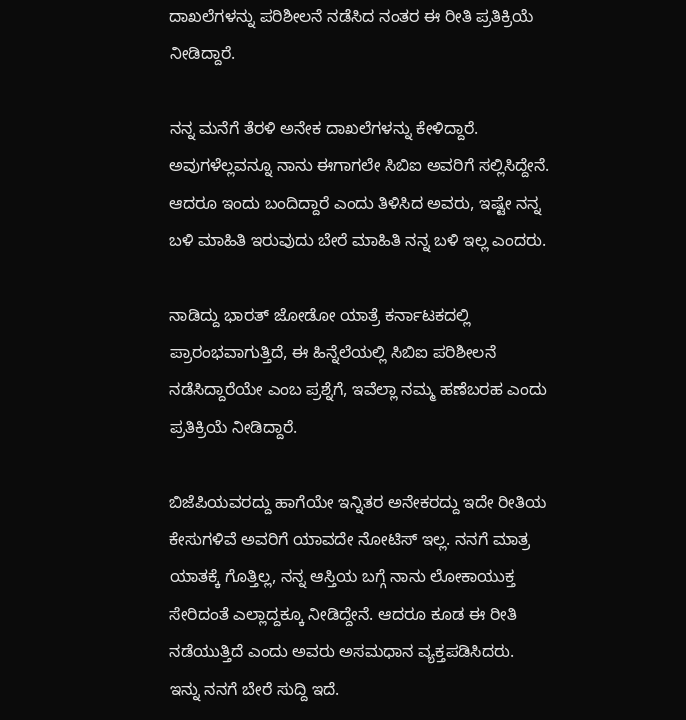ದಾಖಲೆಗಳನ್ನು ಪರಿಶೀಲನೆ ನಡೆಸಿದ ನಂತರ ಈ ರೀತಿ ಪ್ರತಿಕ್ರಿಯೆ ನೀಡಿದ್ದಾರೆ.

ನನ್ನ ಮನೆಗೆ ತೆರಳಿ ಅನೇಕ ದಾಖಲೆಗಳನ್ನು ಕೇಳಿದ್ದಾರೆ. ಅವುಗಳೆಲ್ಲವನ್ನೂ ನಾನು ಈಗಾಗಲೇ ಸಿಬಿಐ ಅವರಿಗೆ ಸಲ್ಲಿಸಿದ್ದೇನೆ. ಆದರೂ ಇಂದು ಬಂದಿದ್ದಾರೆ ಎಂದು ತಿಳಿಸಿದ ಅವರು, ಇಷ್ಟೇ ನನ್ನ ಬಳಿ ಮಾಹಿತಿ ಇರುವುದು ಬೇರೆ ಮಾಹಿತಿ ನನ್ನ ಬಳಿ ಇಲ್ಲ ಎಂದರು.

ನಾಡಿದ್ದು ಭಾರತ್ ಜೋಡೋ ಯಾತ್ರೆ ಕರ್ನಾಟಕದಲ್ಲಿ ಪ್ರಾರಂಭವಾಗುತ್ತಿದೆ, ಈ ಹಿನ್ನೆಲೆಯಲ್ಲಿ ಸಿಬಿಐ ಪರಿಶೀಲನೆ ನಡೆಸಿದ್ದಾರೆಯೇ ಎಂಬ ಪ್ರಶ್ನೆಗೆ, ಇವೆಲ್ಲಾ ನಮ್ಮ ಹಣೆಬರಹ ಎಂದು ಪ್ರತಿಕ್ರಿಯೆ ನೀಡಿದ್ದಾರೆ.

ಬಿಜೆಪಿಯವರದ್ದು ಹಾಗೆಯೇ ಇನ್ನಿತರ ಅನೇಕರದ್ದು ಇದೇ ರೀತಿಯ ಕೇಸುಗಳಿವೆ ಅವರಿಗೆ ಯಾವದೇ ನೋಟಿಸ್ ಇಲ್ಲ. ನನಗೆ ಮಾತ್ರ ಯಾತಕ್ಕೆ ಗೊತ್ತಿಲ್ಲ, ನನ್ನ ಆಸ್ತಿಯ ಬಗ್ಗೆ ನಾನು ಲೋಕಾಯುಕ್ತ ಸೇರಿದಂತೆ ಎಲ್ಲಾದ್ದಕ್ಕೂ ನೀಡಿದ್ದೇನೆ. ಆದರೂ ಕೂಡ ಈ ರೀತಿ ನಡೆಯುತ್ತಿದೆ ಎಂದು ಅವರು ಅಸಮಧಾನ ವ್ಯಕ್ತಪಡಿಸಿದರು.
ಇನ್ನು ನನಗೆ ಬೇರೆ ಸುದ್ದಿ ಇದೆ.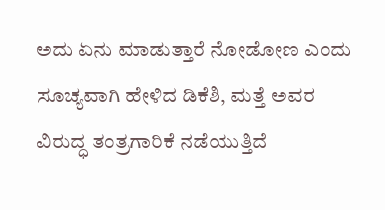ಅದು ಏನು ಮಾಡುತ್ತಾರೆ ನೋಡೋಣ ಎಂದು ಸೂಚ್ಯವಾಗಿ ಹೇಳಿದ ಡಿಕೆಶಿ, ಮತ್ತೆ ಅವರ ವಿರುದ್ಧ ತಂತ್ರಗಾರಿಕೆ ನಡೆಯುತ್ತಿದೆ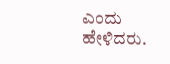ಎಂದು ಹೇಳಿದರು.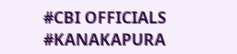#CBI OFFICIALS #KANAKAPURA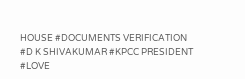HOUSE #DOCUMENTS VERIFICATION #D K SHIVAKUMAR #KPCC PRESIDENT #LOVE